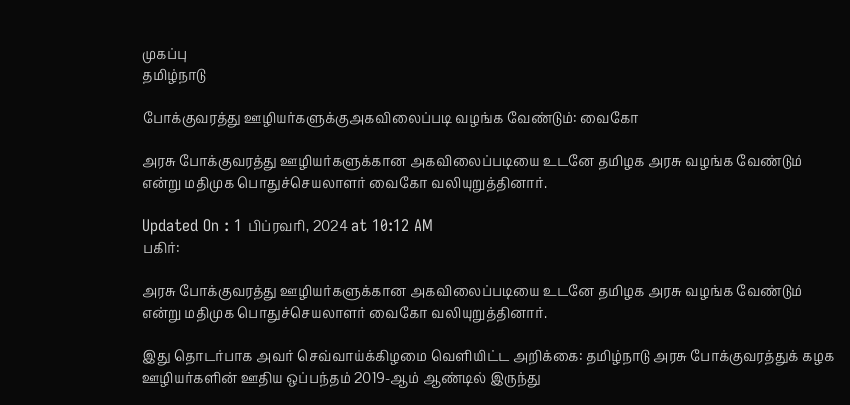முகப்பு
தமிழ்நாடு

போக்குவரத்து ஊழியர்களுக்குஅகவிலைப்படி வழங்க வேண்டும்: வைகோ

அரசு போக்குவரத்து ஊழியர்களுக்கான அகவிலைப்படியை உடனே தமிழக அரசு வழங்க வேண்டும் என்று மதிமுக பொதுச்செயலாளர் வைகோ வலியுறுத்தினார்.

Updated On : 1 பிப்ரவரி, 2024 at 10:12 AM
பகிர்:

அரசு போக்குவரத்து ஊழியர்களுக்கான அகவிலைப்படியை உடனே தமிழக அரசு வழங்க வேண்டும் என்று மதிமுக பொதுச்செயலாளர் வைகோ வலியுறுத்தினார்.

இது தொடர்பாக அவர் செவ்வாய்க்கிழமை வெளியிட்ட அறிக்கை: தமிழ்நாடு அரசு போக்குவரத்துக் கழக ஊழியர்களின் ஊதிய ஒப்பந்தம் 2019-ஆம் ஆண்டில் இருந்து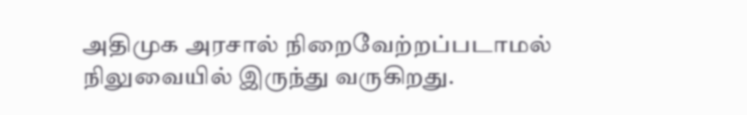அதிமுக அரசால் நிறைவேற்றப்படாமல் நிலுவையில் இருந்து வருகிறது.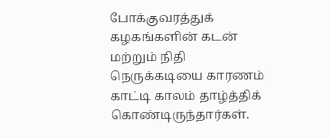போக்குவரத்துக் கழகங்களின் கடன் மற்றும் நிதி நெருக்கடியை காரணம் காட்டி காலம் தாழ்த்திக் கொண்டிருந்தார்கள்.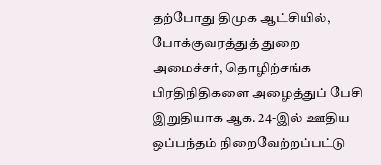தற்போது திமுக ஆட்சியில், போக்குவரத்துத் துறை அமைச்சர், தொழிற்சங்க பிரதிநிதிகளை அழைத்துப் பேசி இறுதியாக ஆக. 24-இல் ஊதிய ஒப்பந்தம் நிறைவேற்றப்பட்டு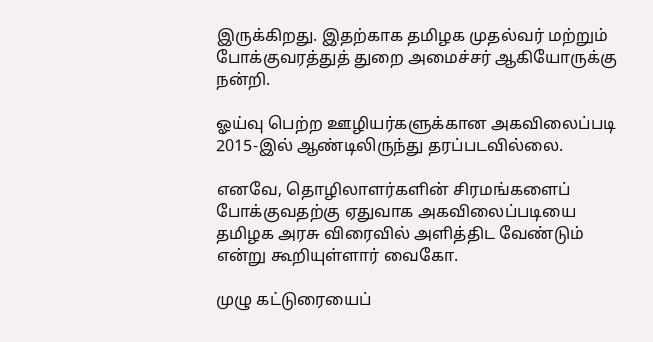இருக்கிறது. இதற்காக தமிழக முதல்வர் மற்றும் போக்குவரத்துத் துறை அமைச்சர் ஆகியோருக்கு நன்றி.

ஓய்வு பெற்ற ஊழியர்களுக்கான அகவிலைப்படி 2015-இல் ஆண்டிலிருந்து தரப்படவில்லை.

எனவே, தொழிலாளர்களின் சிரமங்களைப் போக்குவதற்கு ஏதுவாக அகவிலைப்படியை தமிழக அரசு விரைவில் அளித்திட வேண்டும் என்று கூறியுள்ளார் வைகோ.

முழு கட்டுரையைப்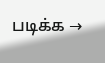படிக்க →